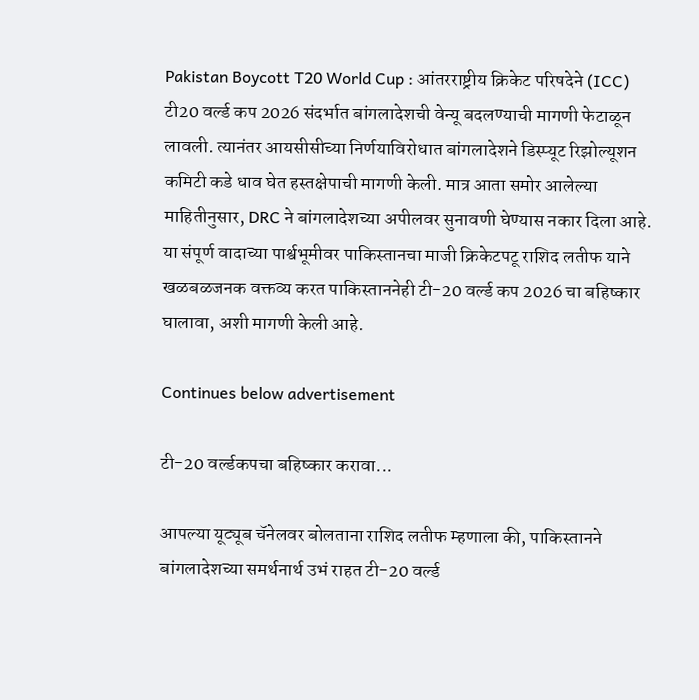Pakistan Boycott T20 World Cup : आंतरराष्ट्रीय क्रिकेट परिषदेने (ICC) टी20 वर्ल्ड कप 2026 संदर्भात बांगलादेशची वेन्यू बदलण्याची मागणी फेटाळून लावली. त्यानंतर आयसीसीच्या निर्णयाविरोधात बांगलादेशने डिस्प्यूट रिझोल्यूशन कमिटी कडे धाव घेत हस्तक्षेपाची मागणी केली. मात्र आता समोर आलेल्या माहितीनुसार, DRC ने बांगलादेशच्या अपीलवर सुनावणी घेण्यास नकार दिला आहे. या संपूर्ण वादाच्या पार्श्वभूमीवर पाकिस्तानचा माजी क्रिकेटपटू राशिद लतीफ याने खळबळजनक वक्तव्य करत पाकिस्ताननेही टी-20 वर्ल्ड कप 2026 चा बहिष्कार घालावा, अशी मागणी केली आहे.

Continues below advertisement

टी-20 वर्ल्डकपचा बहिष्कार करावा...

आपल्या यूट्यूब चॅनेलवर बोलताना राशिद लतीफ म्हणाला की, पाकिस्तानने बांगलादेशच्या समर्थनार्थ उभं राहत टी-20 वर्ल्ड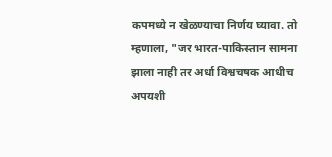कपमध्ये न खेळण्याचा निर्णय घ्यावा. तो म्हणाला, "जर भारत-पाकिस्तान सामना झाला नाही तर अर्धा विश्वचषक आधीच अपयशी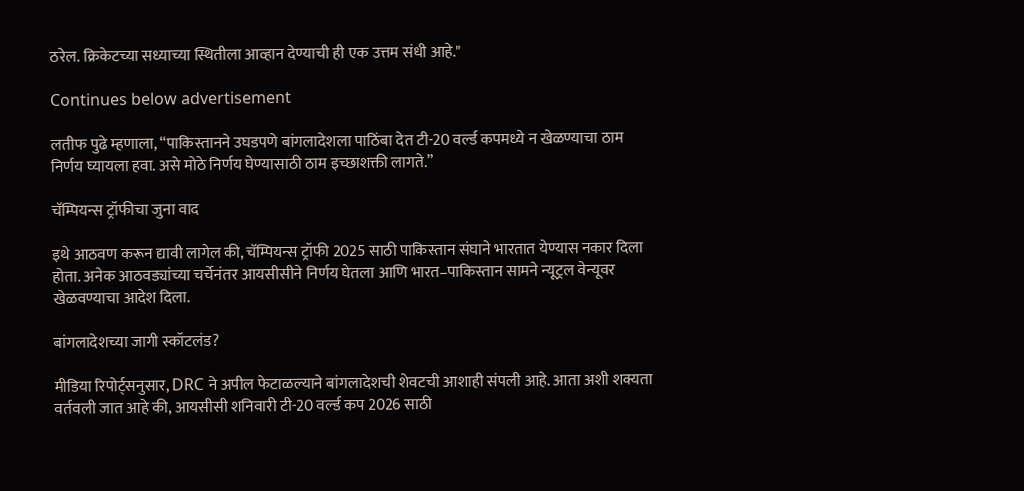ठरेल. क्रिकेटच्या सध्याच्या स्थितीला आव्हान देण्याची ही एक उत्तम संधी आहे."

Continues below advertisement

लतीफ पुढे म्हणाला, “पाकिस्तानने उघडपणे बांगलादेशला पाठिंबा देत टी-20 वर्ल्ड कपमध्ये न खेळण्याचा ठाम निर्णय घ्यायला हवा. असे मोठे निर्णय घेण्यासाठी ठाम इच्छाशक्ती लागते.”

चॅम्पियन्स ट्रॉफीचा जुना वाद

इथे आठवण करून द्यावी लागेल की, चॅम्पियन्स ट्रॉफी 2025 साठी पाकिस्तान संघाने भारतात येण्यास नकार दिला होता. अनेक आठवड्यांच्या चर्चेनंतर आयसीसीने निर्णय घेतला आणि भारत–पाकिस्तान सामने न्यूट्रल वेन्यूवर खेळवण्याचा आदेश दिला.

बांगलादेशच्या जागी स्कॉटलंड?

मीडिया रिपोर्ट्सनुसार, DRC ने अपील फेटाळल्याने बांगलादेशची शेवटची आशाही संपली आहे. आता अशी शक्यता वर्तवली जात आहे की, आयसीसी शनिवारी टी-20 वर्ल्ड कप 2026 साठी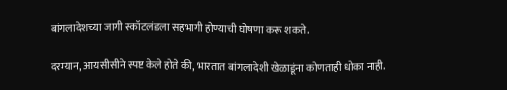बांगलादेशच्या जागी स्कॉटलंडला सहभागी होण्याची घोषणा करू शकते.

दरम्यान, आयसीसीने स्पष्ट केले होते की, भारतात बांगलादेशी खेळाडूंना कोणताही धोका नाही.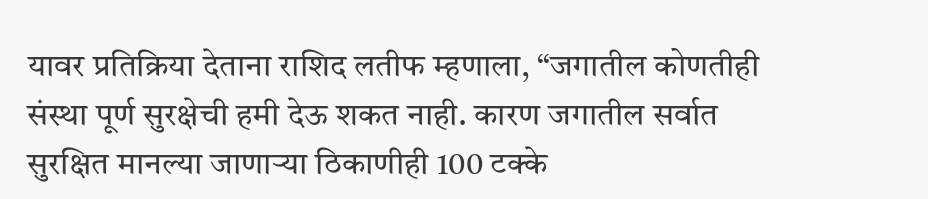यावर प्रतिक्रिया देताना राशिद लतीफ म्हणाला, “जगातील कोणतीही संस्था पूर्ण सुरक्षेची हमी देऊ शकत नाही. कारण जगातील सर्वात सुरक्षित मानल्या जाणाऱ्या ठिकाणीही 100 टक्के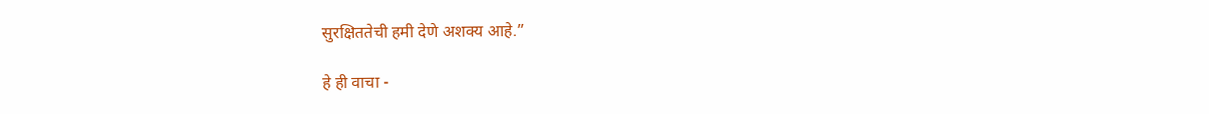सुरक्षिततेची हमी देणे अशक्य आहे.”

हे ही वाचा -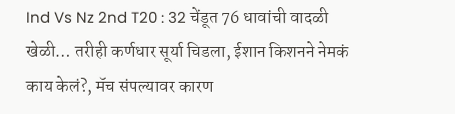Ind Vs Nz 2nd T20 : 32 चेंडूत 76 धावांची वादळी खेळी… तरीही कर्णधार सूर्या चिडला, ईशान किशनने नेमकं काय केलं?, मॅच संपल्यावर कारण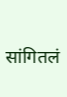सांगितलं